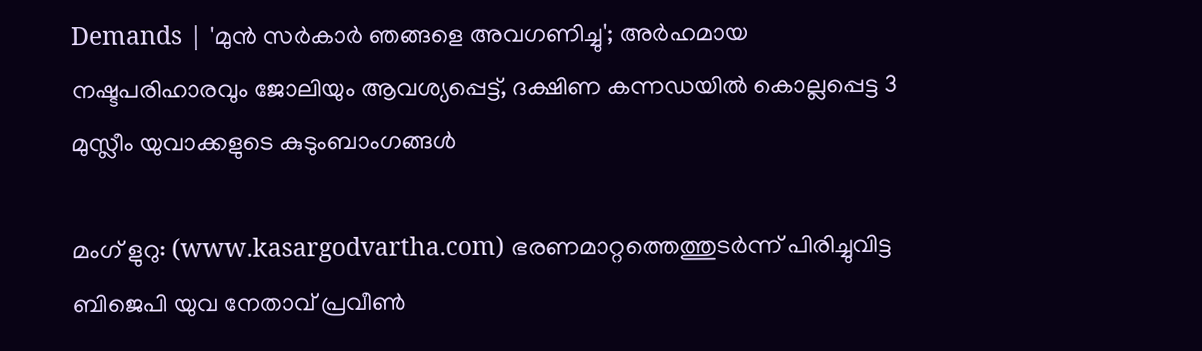Demands | 'മുൻ സർകാർ ഞങ്ങളെ അവഗണിച്ചു'; അർഹമായ നഷ്ടപരിഹാരവും ജോലിയും ആവശ്യപ്പെട്ട്, ദക്ഷിണ കന്നഡയിൽ കൊല്ലപ്പെട്ട 3 മുസ്ലീം യുവാക്കളുടെ കുടുംബാംഗങ്ങൾ

മംഗ് ളുറു: (www.kasargodvartha.com) ഭരണമാറ്റത്തെത്തുടർന്ന് പിരിച്ചുവിട്ട ബിജെപി യുവ നേതാവ് പ്രവീൺ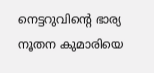നെട്ടറുവിന്റെ ഭാര്യ നൂതന കുമാരിയെ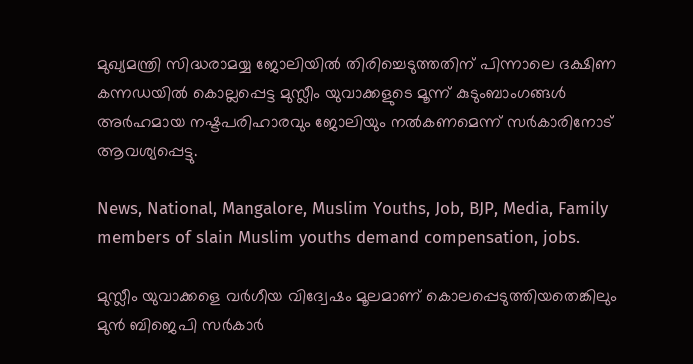മുഖ്യമന്ത്രി സിദ്ധരാമയ്യ ജോലിയിൽ തിരിച്ചെടുത്തതിന് പിന്നാലെ ദക്ഷിണ കന്നഡയിൽ കൊല്ലപ്പെട്ട മുസ്ലീം യുവാക്കളുടെ മൂന്ന് കുടുംബാംഗങ്ങൾ അർഹമായ നഷ്ടപരിഹാരവും ജോലിയും നൽകണമെന്ന് സർകാരിനോട് ആവശ്യപ്പെട്ടു.

News, National, Mangalore, Muslim Youths, Job, BJP, Media, Family members of slain Muslim youths demand compensation, jobs.

മുസ്ലീം യുവാക്കളെ വർഗീയ വിദ്വേഷം മൂലമാണ് കൊലപ്പെടുത്തിയതെങ്കിലും മുൻ ബിജെപി സർകാർ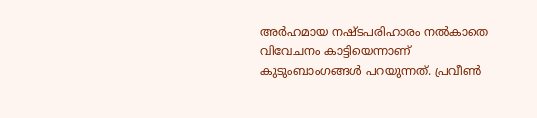അർഹമായ നഷ്ടപരിഹാരം നൽകാതെ വിവേചനം കാട്ടിയെന്നാണ് കുടുംബാംഗങ്ങൾ പറയുന്നത്. പ്രവീൺ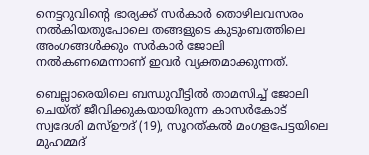നെട്ടറുവിന്റെ ഭാര്യക്ക് സർകാർ തൊഴിലവസരം നൽകിയതുപോലെ തങ്ങളുടെ കുടുംബത്തിലെ അംഗങ്ങൾക്കും സർകാർ ജോലി നൽകണമെന്നാണ് ഇവർ വ്യക്തമാക്കുന്നത്.

ബെല്ലാരെയിലെ ബന്ധുവീട്ടിൽ താമസിച്ച് ജോലി ചെയ്ത് ജീവിക്കുകയായിരുന്ന കാസർകോട് സ്വദേശി മസ്ഊദ് (19), സൂറത്കൽ മംഗളപേട്ടയിലെ മുഹമ്മദ്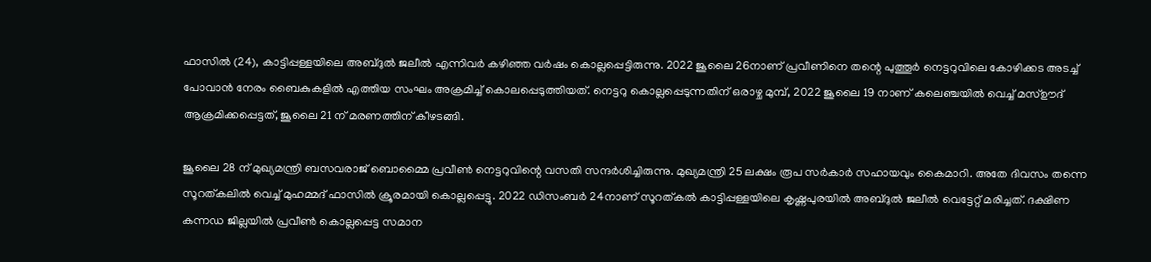ഫാസിൽ (24), കാട്ടിപ്പള്ളയിലെ അബ്ദുൽ ജലീൽ എന്നിവർ കഴിഞ്ഞ വർഷം കൊല്ലപ്പെട്ടിരുന്നു. 2022 ജൂലൈ 26നാണ് പ്രവീണിനെ തന്റെ പുത്തൂർ നെട്ടറുവിലെ കോഴിക്കട അടച്ച് പോവാൻ നേരം ബൈകുകളിൽ എത്തിയ സംഘം അക്രമിച്ച് കൊലപ്പെടുത്തിയത്. നെട്ടറു കൊല്ലപ്പെടുന്നതിന് ഒരാഴ്ച മുമ്പ്, 2022 ജൂലൈ 19 നാണ് കലെഞ്ചയിൽ വെച്ച് മസ്ഊദ് ആക്രമിക്കപ്പെട്ടത്, ജൂലൈ 21 ന് മരണത്തിന് കീഴടങ്ങി.

ജൂലൈ 28 ന് മുഖ്യമന്ത്രി ബസവരാജ് ബൊമ്മൈ പ്രവീൺ നെട്ടറുവിന്റെ വസതി സന്ദർശിച്ചിരുന്നു. മുഖ്യമന്ത്രി 25 ലക്ഷം രൂപ സർകാർ സഹായവും കൈമാറി. അതേ ദിവസം തന്നെ സൂറത്കലിൽ വെച്ച് മുഹമ്മദ് ഫാസിൽ ക്രൂരമായി കൊല്ലപ്പെട്ടു. 2022 ഡിസംബർ 24നാണ് സൂറത്കൽ കാട്ടിപ്പള്ളയിലെ കൃഷ്ണപുരയിൽ അബ്ദുൽ ജലീൽ വെട്ടേറ്റ് മരിച്ചത്. ദക്ഷിണ കന്നഡ ജില്ലയിൽ പ്രവീൺ കൊല്ലപ്പെട്ട സമാന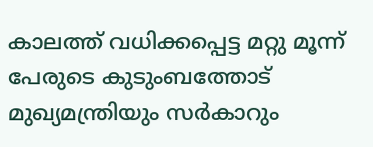കാലത്ത് വധിക്കപ്പെട്ട മറ്റു മൂന്ന് പേരുടെ കുടുംബത്തോട് മുഖ്യമന്ത്രിയും സർകാറും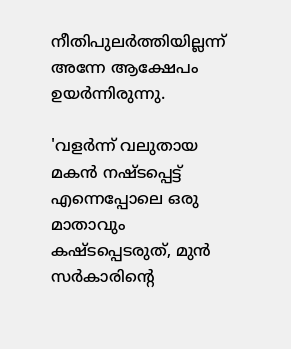നീതിപുലർത്തിയില്ലന്ന് അന്നേ ആക്ഷേപം ഉയർന്നിരുന്നു.

'വളർന്ന് വലുതായ മകൻ നഷ്ടപ്പെട്ട് എന്നെപ്പോലെ ഒരു മാതാവും കഷ്ടപ്പെടരുത്, മുൻ സർകാരിന്റെ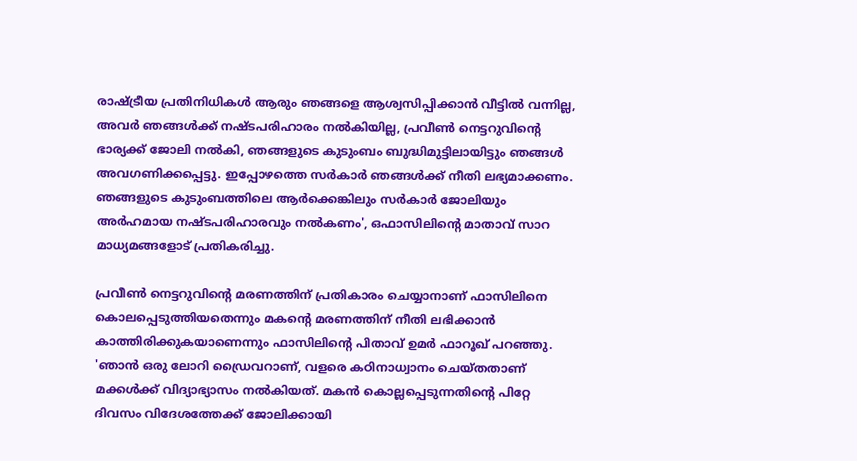രാഷ്ട്രീയ പ്രതിനിധികൾ ആരും ഞങ്ങളെ ആശ്വസിപ്പിക്കാൻ വീട്ടിൽ വന്നില്ല, അവർ ഞങ്ങൾക്ക് നഷ്ടപരിഹാരം നൽകിയില്ല, പ്രവീൺ നെട്ടറുവിന്റെ ഭാര്യക്ക് ജോലി നൽകി, ഞങ്ങളുടെ കുടുംബം ബുദ്ധിമുട്ടിലായിട്ടും ഞങ്ങൾ അവഗണിക്കപ്പെട്ടു. ഇപ്പോഴത്തെ സർകാർ ഞങ്ങൾക്ക് നീതി ലഭ്യമാക്കണം. ഞങ്ങളുടെ കുടുംബത്തിലെ ആർക്കെങ്കിലും സർകാർ ജോലിയും അർഹമായ നഷ്ടപരിഹാരവും നൽകണം', ഒഫാസിലിന്റെ മാതാവ് സാറ മാധ്യമങ്ങളോട് പ്രതികരിച്ചു.

പ്രവീൺ നെട്ടറുവിന്റെ മരണത്തിന് പ്രതികാരം ചെയ്യാനാണ് ഫാസിലിനെ കൊലപ്പെടുത്തിയതെന്നും മകന്റെ മരണത്തിന് നീതി ലഭിക്കാൻ കാത്തിരിക്കുകയാണെന്നും ഫാസിലിന്റെ പിതാവ് ഉമർ ഫാറൂഖ് പറഞ്ഞു. 'ഞാൻ ഒരു ലോറി ഡ്രൈവറാണ്, വളരെ കഠിനാധ്വാനം ചെയ്തതാണ് മക്കൾക്ക് വിദ്യാഭ്യാസം നൽകിയത്. മകൻ കൊല്ലപ്പെടുന്നതിന്റെ പിറ്റേ ദിവസം വിദേശത്തേക്ക് ജോലിക്കായി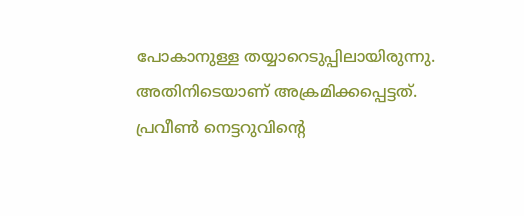പോകാനുള്ള തയ്യാറെടുപ്പിലായിരുന്നു. അതിനിടെയാണ് അക്രമിക്കപ്പെട്ടത്. പ്രവീൺ നെട്ടറുവിന്റെ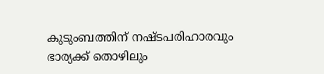കുടുംബത്തിന് നഷ്ടപരിഹാരവും ഭാര്യക്ക് തൊഴിലും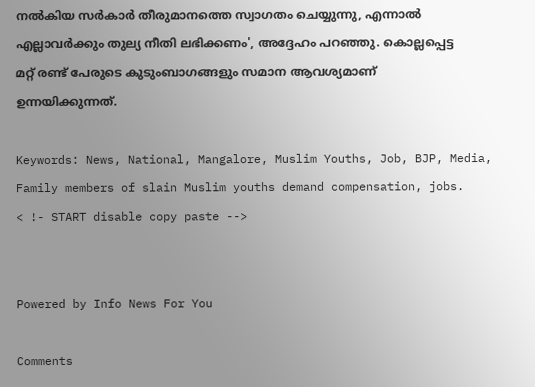നൽകിയ സർകാർ തീരുമാനത്തെ സ്വാഗതം ചെയ്യുന്നു, എന്നാൽ എല്ലാവർക്കും തുല്യ നീതി ലഭിക്കണം', അദ്ദേഹം പറഞ്ഞു. കൊല്ലപ്പെട്ട മറ്റ് രണ്ട് പേരുടെ കുടുംബാഗങ്ങളും സമാന ആവശ്യമാണ് ഉന്നയിക്കുന്നത്.

Keywords: News, National, Mangalore, Muslim Youths, Job, BJP, Media, Family members of slain Muslim youths demand compensation, jobs.
< !- START disable copy paste -->


Powered by Info News For You

Comments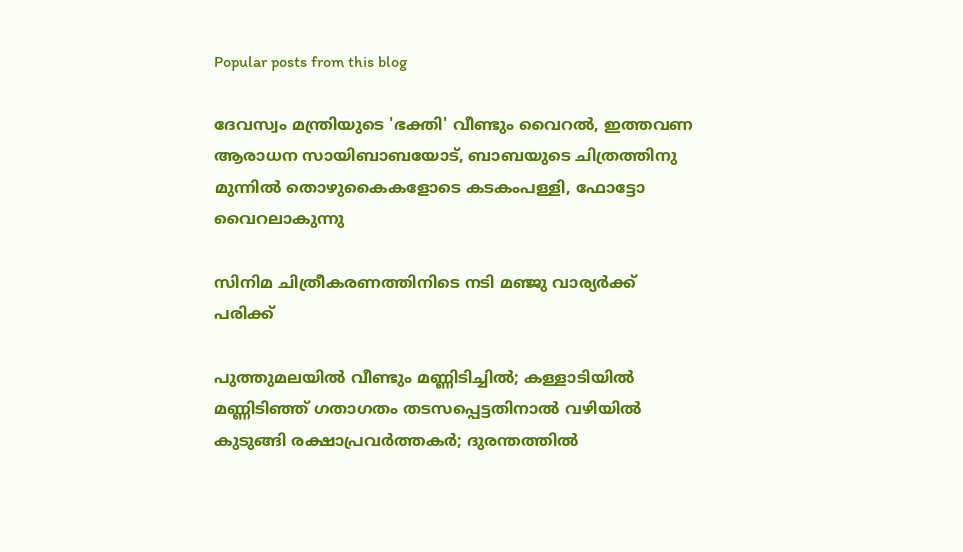Popular posts from this blog

ദേവസ്വം മന്ത്രിയുടെ 'ഭക്തി' വീണ്ടും വൈറല്‍, ഇത്തവണ ആരാധന സായിബാബയോട്, ബാബയുടെ ചിത്രത്തിനു മുന്നില്‍ തൊഴുകൈകളോടെ കടകംപള്ളി, ഫോട്ടോ വൈറലാകുന്നു

സിനിമ ചിത്രീകരണത്തിനിടെ നടി മഞ്ജു വാര്യര്‍ക്ക് പരിക്ക്

പുത്തുമലയില്‍ വീണ്ടും മണ്ണിടിച്ചില്‍; കള്ളാടിയില്‍ മണ്ണിടിഞ്ഞ് ഗതാഗതം തടസപ്പെട്ടതിനാല്‍ വഴിയില്‍ കുടുങ്ങി രക്ഷാപ്രവര്‍ത്തകര്‍; ദുരന്തത്തില്‍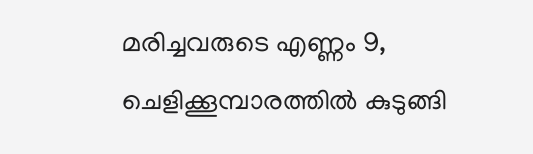മരിച്ചവരുടെ എണ്ണം 9, ചെളിക്കൂമ്പാരത്തില്‍ കുടുങ്ങി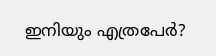ഇനിയും എത്രപേര്‍?